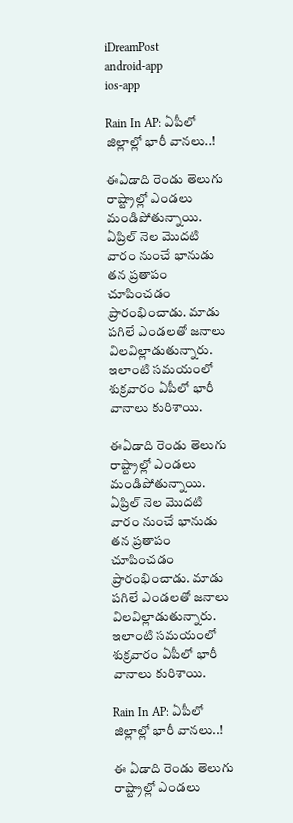iDreamPost
android-app
ios-app

Rain In AP: ఏపీలో జిల్లాల్లో భారీ వానలు..!

ఈఏడాది రెండు తెలుగు రాష్ట్రాల్లో ఎండలు మండిపోతున్నాయి. ఏప్రిల్ నెల మొదటి వారం నుంచే భానుడు తన ప్రతాపం చూపించడం ప్రారంభించాడు. మాడు పగిలే ఎండలతో జనాలు విలవిల్లాడుతున్నారు. ఇలాంటి సమయంలో శుక్రవారం ఏపీలో భారీ వానాలు కురిశాయి.

ఈఏడాది రెండు తెలుగు రాష్ట్రాల్లో ఎండలు మండిపోతున్నాయి. ఏప్రిల్ నెల మొదటి వారం నుంచే భానుడు తన ప్రతాపం చూపించడం ప్రారంభించాడు. మాడు పగిలే ఎండలతో జనాలు విలవిల్లాడుతున్నారు. ఇలాంటి సమయంలో శుక్రవారం ఏపీలో భారీ వానాలు కురిశాయి.

Rain In AP: ఏపీలో జిల్లాల్లో భారీ వానలు..!

ఈ ఏడాది రెండు తెలుగు రాష్ట్రాల్లో ఎండలు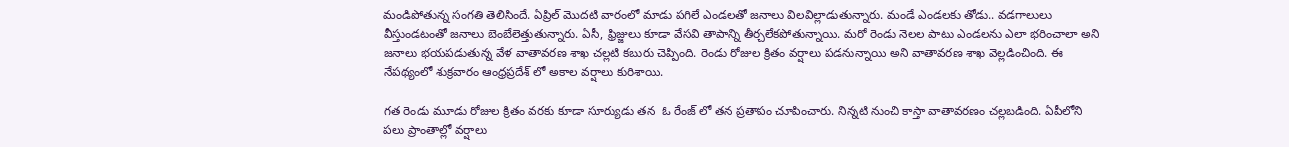మండిపోతున్న సంగతి తెలిసిందే. ఏప్రిల్ మొదటి వారంలో మాడు పగిలే ఎండలతో జనాలు విలవిల్లాడుతున్నారు. మండే ఎండలకు తోడు.. వడగాలులు వీస్తుండటంతో జనాలు బెంబేలెత్తుతున్నారు. ఏసీ, ఫ్రిజ్జులు కూడా వేసవి తాపాన్ని తీర్చలేకపోతున్నాయి. మరో రెండు నెలల పాటు ఎండలను ఎలా భరించాలా అని జనాలు భయపడుతున్న వేళ వాతావరణ శాఖ చల్లటి కబురు చెప్పింది. రెండు రోజుల క్రితం వర్షాలు పడనున్నాయి అని వాతావరణ శాఖ వెల్లడించింది. ఈ నేపథ్యంలో శుక్రవారం ఆంధ్రప్రదేశ్ లో అకాల వర్షాలు కురిశాయి.

గత రెండు మూడు రోజుల క్రితం వరకు కూడా సూర్యుడు తన  ఓ రేంజ్ లో తన ప్రతాపం చూపించారు. నిన్నటి నుంచి కాస్తా వాతావరణం చల్లబడింది. ఏపీలోని  పలు ప్రాంతాల్లో వర్షాలు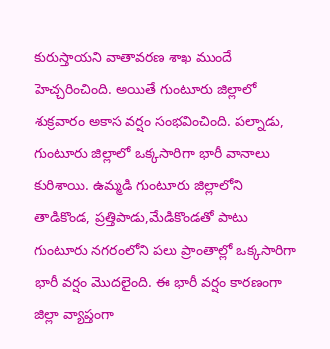కురుస్తాయని వాతావరణ శాఖ ముందే హెచ్చరించింది. అయితే గుంటూరు జిల్లాలో శుక్రవారం అకాస వర్షం సంభవించింది. పల్నాడు,  గుంటూరు జిల్లాలో ఒక్కసారిగా భారీ వానాలు కురిశాయి. ఉమ్మడి గుంటూరు జిల్లాలోని తాడికొండ, ప్రత్తిపాడు,మేడికొండతో పాటు గుంటూరు నగరంలోని పలు ప్రాంతాల్లో ఒక్కసారిగా భారీ వర్షం మొదలైంది. ఈ భారీ వర్షం కారణంగా జిల్లా వ్యాప్తంగా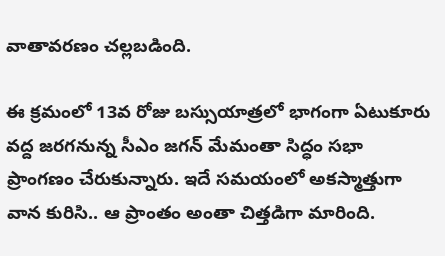వాతావరణం చల్లబడింది.

ఈ క్రమంలో 13వ రోజు బస్సుయాత్రలో భాగంగా ఏటుకూరు వద్ద జరగనున్న సీఎం జగన్ మేమంతా సిద్ధం సభా ప్రాంగణం చేరుకున్నారు. ఇదే సమయంలో అకస్మాత్తుగా వాన కురిసి.. ఆ ప్రాంతం అంతా చిత్తడిగా మారింది.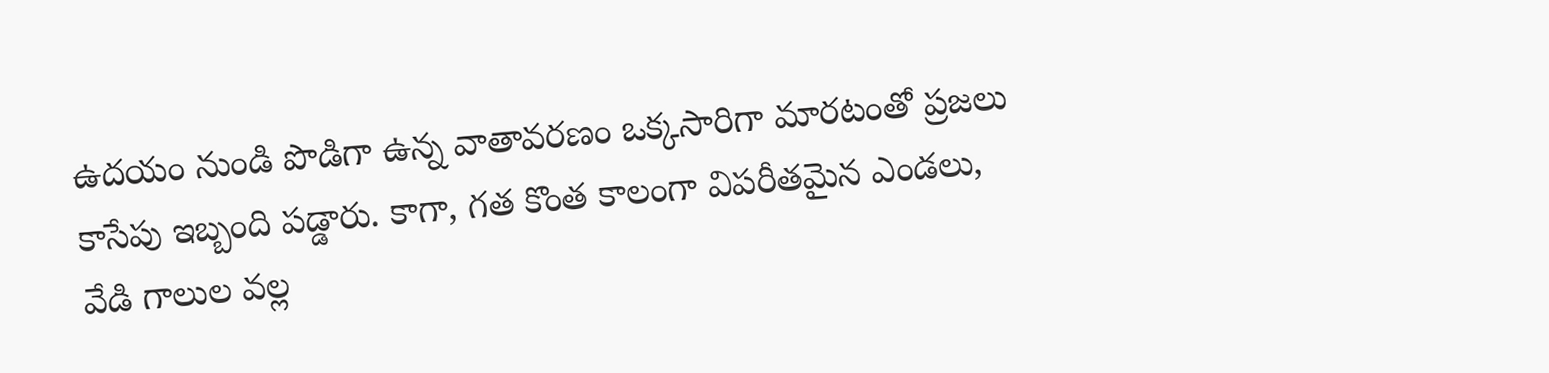ఉదయం నుండి పొడిగా ఉన్న వాతావరణం ఒక్కసారిగా మారటంతో ప్రజలు కాసేపు ఇబ్బంది పడ్డారు. కాగా, గత కొంత కాలంగా విపరీతమైన ఎండలు, వేడి గాలుల వల్ల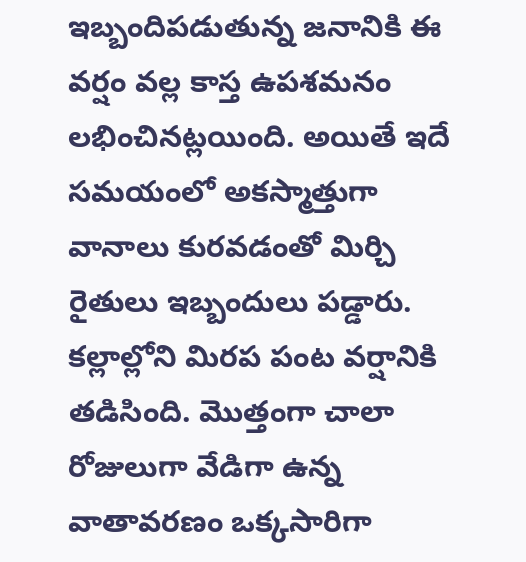ఇబ్బందిపడుతున్న జనానికి ఈ వర్షం వల్ల కాస్త ఉపశమనం లభించినట్లయింది. అయితే ఇదే సమయంలో అకస్మాత్తుగా  వానాలు కురవడంతో మిర్చి రైతులు ఇబ్బందులు పడ్డారు. కల్లాల్లోని మిరప పంట వర్షానికి తడిసింది. మొత్తంగా చాలా రోజులుగా వేడిగా ఉన్న వాతావరణం ఒక్కసారిగా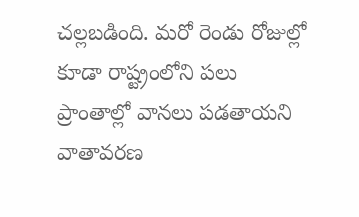చల్లబడింది. మరో రెండు రోజుల్లో కూడా రాష్ట్రంలోని పలు ప్రాంతాల్లో వానలు పడతాయని వాతావరణ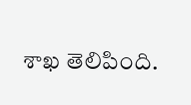శాఖ తెలిపింది.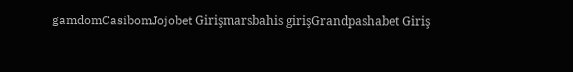gamdomCasibomJojobet Girişmarsbahis girişGrandpashabet Giriş